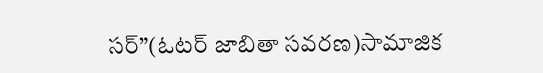సర్”(ఓటర్ జాబితా సవరణ)సామాజిక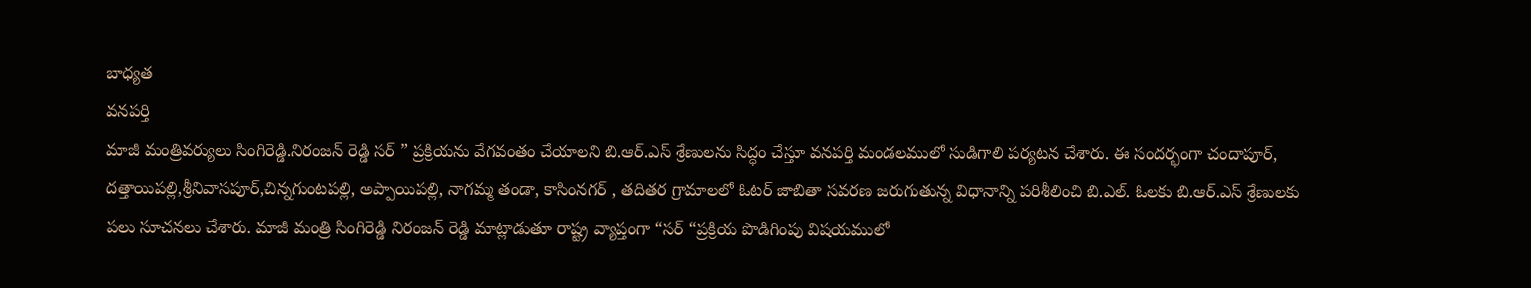బాధ్యత
వనపర్తి
మాజీ మంత్రివర్యులు సింగిరెడ్డి.నిరంజన్ రెడ్డి సర్ ” ప్రక్రియను వేగవంతం చేయాలని బి.ఆర్.ఎస్ శ్రేణులను సిద్ధం చేస్తూ వనపర్తి మండలములో సుడిగాలి పర్యటన చేశారు. ఈ సందర్భంగా చందాపూర్, దత్తాయిపల్లి,శ్రీనివాసపూర్,చిన్నగుంటపల్లి, అప్పాయిపల్లి, నాగమ్మ తండా, కాసింనగర్ , తదితర గ్రామాలలో ఓటర్ జాబితా సవరణ జరుగుతున్న విధానాన్ని పరిశీలించి బి.ఎల్. ఓలకు బి.ఆర్.ఎస్ శ్రేణులకు పలు సూచనలు చేశారు. మాజీ మంత్రి సింగిరెడ్డి నిరంజన్ రెడ్డి మాట్లాడుతూ రాష్ట్ర వ్యాప్తంగా “సర్ “ప్రక్రియ పొడిగింపు విషయములో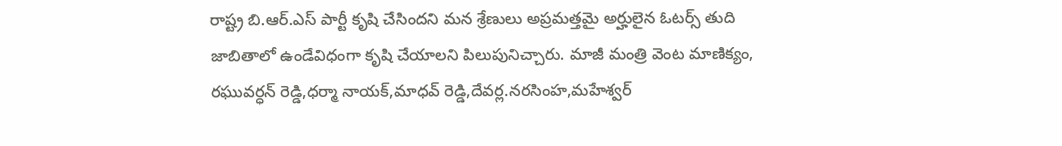రాష్ట్ర బి.ఆర్.ఎస్ పార్టీ కృషి చేసిందని మన శ్రేణులు అప్రమత్తమై అర్హులైన ఓటర్స్ తుది జాబితాలో ఉండేవిధంగా కృషి చేయాలని పిలుపునిచ్చారు. మాజీ మంత్రి వెంట మాణిక్యం, రఘువర్ధన్ రెడ్డి,ధర్మా నాయక్,మాధవ్ రెడ్డి,దేవర్ల.నరసింహ,మహేశ్వర్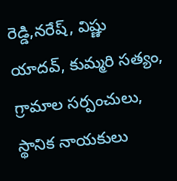రెడ్డి,నరేష్, విష్ణు యాదవ్, కుమ్మరి సత్యం, గ్రామాల సర్పంచులు, స్థానిక నాయకులు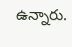ఉన్నారు.